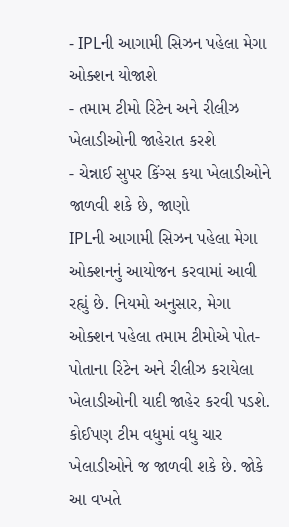- IPLની આગામી સિઝન પહેલા મેગા ઓક્શન યોજાશે
- તમામ ટીમો રિટેન અને રીલીઝ ખેલાડીઓની જાહેરાત કરશે
- ચેન્નાઈ સુપર કિંગ્સ કયા ખેલાડીઓને જાળવી શકે છે, જાણો
IPLની આગામી સિઝન પહેલા મેગા ઓક્શનનું આયોજન કરવામાં આવી રહ્યું છે. નિયમો અનુસાર, મેગા ઓક્શન પહેલા તમામ ટીમોએ પોત-પોતાના રિટેન અને રીલીઝ કરાયેલા ખેલાડીઓની યાદી જાહેર કરવી પડશે. કોઈપણ ટીમ વધુમાં વધુ ચાર ખેલાડીઓને જ જાળવી શકે છે. જોકે આ વખતે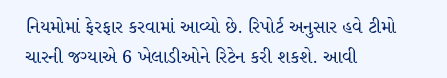નિયમોમાં ફેરફાર કરવામાં આવ્યો છે. રિપોર્ટ અનુસાર હવે ટીમો ચારની જગ્યાએ 6 ખેલાડીઓને રિટેન કરી શકશે. આવી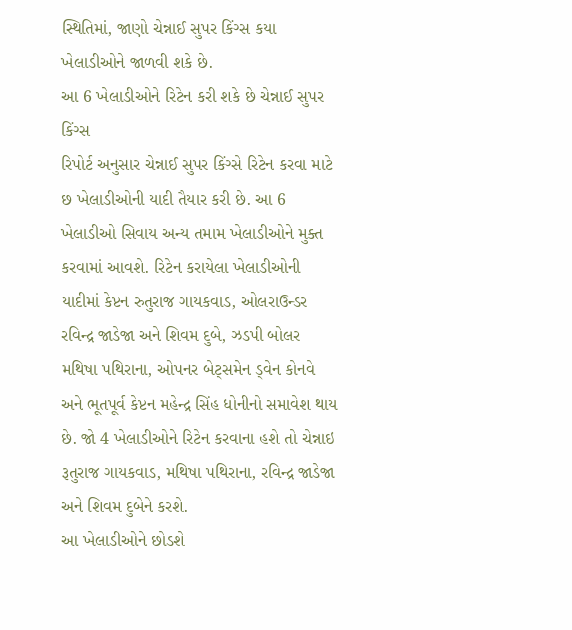સ્થિતિમાં, જાણો ચેન્નાઈ સુપર કિંગ્સ કયા ખેલાડીઓને જાળવી શકે છે.
આ 6 ખેલાડીઓને રિટેન કરી શકે છે ચેન્નાઈ સુપર કિંગ્સ
રિપોર્ટ અનુસાર ચેન્નાઈ સુપર કિંગ્સે રિટેન કરવા માટે છ ખેલાડીઓની યાદી તૈયાર કરી છે. આ 6 ખેલાડીઓ સિવાય અન્ય તમામ ખેલાડીઓને મુક્ત કરવામાં આવશે. રિટેન કરાયેલા ખેલાડીઓની યાદીમાં કેપ્ટન રુતુરાજ ગાયકવાડ, ઓલરાઉન્ડર રવિન્દ્ર જાડેજા અને શિવમ દુબે, ઝડપી બોલર મથિષા પથિરાના, ઓપનર બેટ્સમેન ડ્વેન કોનવે અને ભૂતપૂર્વ કેપ્ટન મહેન્દ્ર સિંહ ધોનીનો સમાવેશ થાય છે. જો 4 ખેલાડીઓને રિટેન કરવાના હશે તો ચેન્નાઇ રૂતુરાજ ગાયકવાડ, મથિષા પથિરાના, રવિન્દ્ર જાડેજા અને શિવમ દુબેને કરશે.
આ ખેલાડીઓને છોડશે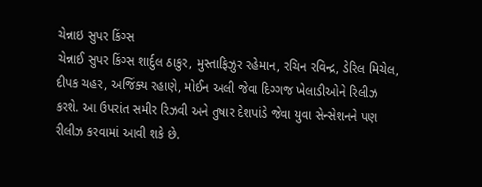ચેન્નાઇ સુપર કિંગ્સ
ચેન્નાઈ સુપર કિંગ્સ શાર્દુલ ઠાકુર, મુસ્તાફિઝુર રહેમાન, રચિન રવિન્દ્ર, ડેરિલ મિચેલ, દીપક ચહર, અજિંક્ય રહાણે, મોઈન અલી જેવા દિગ્ગજ ખેલાડીઓને રિલીઝ કરશે. આ ઉપરાંત સમીર રિઝવી અને તુષાર દેશપાંડે જેવા યુવા સેન્સેશનને પણ રીલીઝ કરવામાં આવી શકે છે.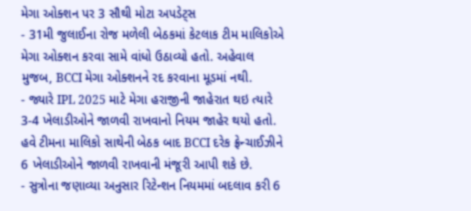મેગા ઓક્શન પર 3 સૌથી મોટા અપડેટ્સ
- 31મી જુલાઈના રોજ મળેલી બેઠકમાં કેટલાક ટીમ માલિકોએ મેગા ઓક્શન કરવા સામે વાંધો ઉઠાવ્યો હતો. અહેવાલ મુજબ, BCCI મેગા ઓક્શનને રદ કરવાના મૂડમાં નથી.
- જ્યારે IPL 2025 માટે મેગા હરાજીની જાહેરાત થઇ ત્યારે 3-4 ખેલાડીઓને જાળવી રાખવાનો નિયમ જાહેર થયો હતો. હવે ટીમના માલિકો સાથેની બેઠક બાદ BCCI દરેક ફ્રેન્ચાઈઝીને 6 ખેલાડીઓને જાળવી રાખવાની મંજૂરી આપી શકે છે.
- સુત્રોના જણાવ્યા અનુસાર રિટેન્શન નિયમમાં બદલાવ કરી 6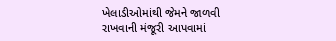ખેલાડીઓમાંથી જેમને જાળવી રાખવાની મંજૂરી આપવામાં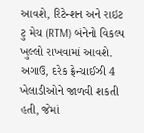આવશે, રિટેન્શન અને રાઇટ ટુ મેચ (RTM) બંનેનો વિકલ્પ ખુલ્લો રાખવામાં આવશે. અગાઉ, દરેક ફ્રેન્ચાઈઝી 4 ખેલાડીઓને જાળવી શકતી હતી, જેમાં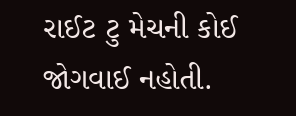રાઈટ ટુ મેચની કોઈ જોગવાઈ નહોતી.